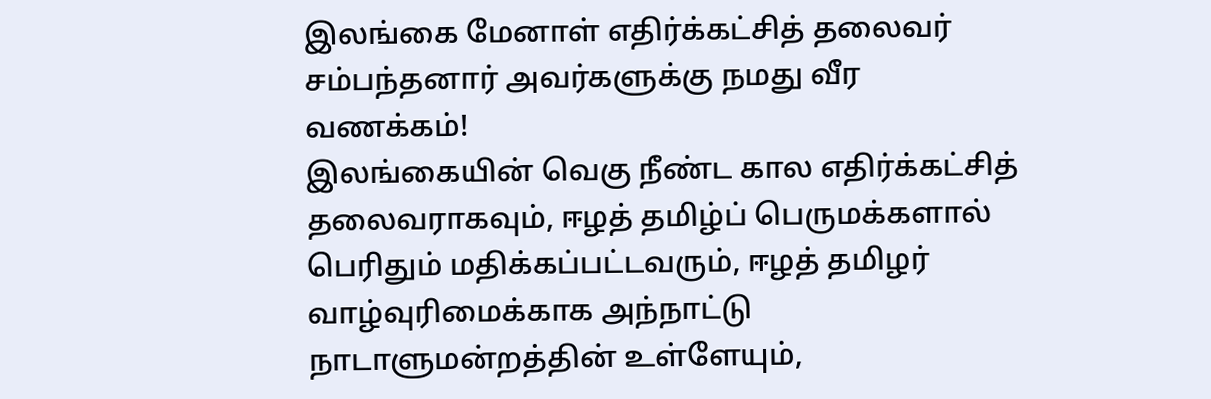இலங்கை மேனாள் எதிர்க்கட்சித் தலைவர் சம்பந்தனார் அவர்களுக்கு நமது வீர வணக்கம்!
இலங்கையின் வெகு நீண்ட கால எதிர்க்கட்சித் தலைவராகவும், ஈழத் தமிழ்ப் பெருமக்களால் பெரிதும் மதிக்கப்பட்டவரும், ஈழத் தமிழர் வாழ்வுரிமைக்காக அந்நாட்டு நாடாளுமன்றத்தின் உள்ளேயும்,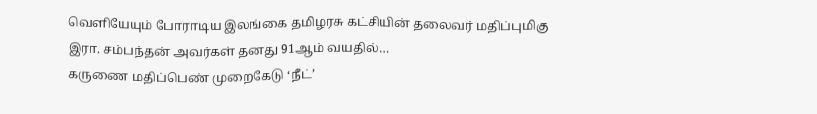வெளியேயும் போராடிய இலங்கை தமிழரசு கட்சியின் தலைவர் மதிப்புமிகு இரா. சம்பந்தன் அவர்கள் தனது 91ஆம் வயதில்…
கருணை மதிப்பெண் முறைகேடு ‘நீட்’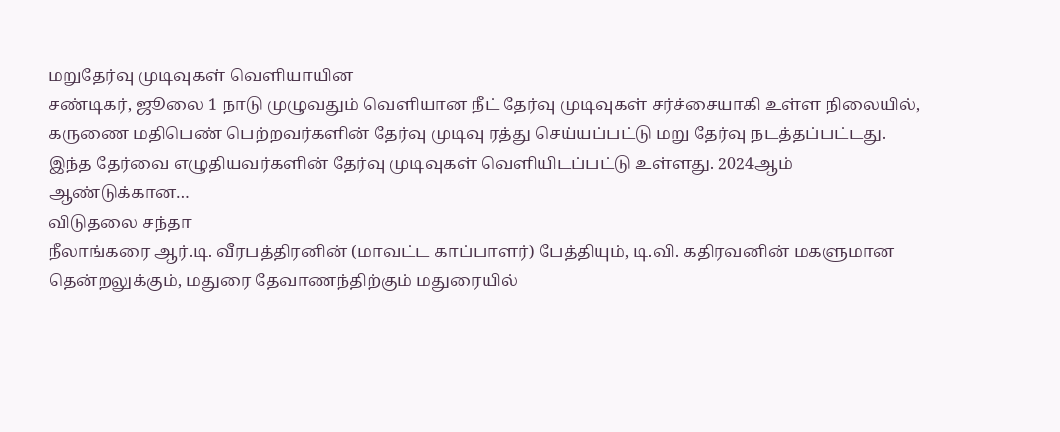மறுதேர்வு முடிவுகள் வெளியாயின
சண்டிகர், ஜூலை 1 நாடு முழுவதும் வெளியான நீட் தேர்வு முடிவுகள் சர்ச்சையாகி உள்ள நிலையில், கருணை மதிபெண் பெற்றவர்களின் தேர்வு முடிவு ரத்து செய்யப்பட்டு மறு தேர்வு நடத்தப்பட்டது. இந்த தேர்வை எழுதியவர்களின் தேர்வு முடிவுகள் வெளியிடப்பட்டு உள்ளது. 2024ஆம் ஆண்டுக்கான…
விடுதலை சந்தா
நீலாங்கரை ஆர்.டி. வீரபத்திரனின் (மாவட்ட காப்பாளர்) பேத்தியும், டி.வி. கதிரவனின் மகளுமான தென்றலுக்கும், மதுரை தேவாணந்திற்கும் மதுரையில்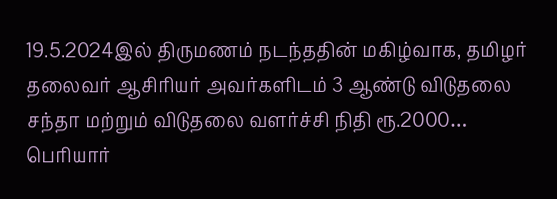19.5.2024இல் திருமணம் நடந்ததின் மகிழ்வாக, தமிழர் தலைவர் ஆசிரியர் அவர்களிடம் 3 ஆண்டு விடுதலை சந்தா மற்றும் விடுதலை வளர்ச்சி நிதி ரூ.2000…
பெரியார்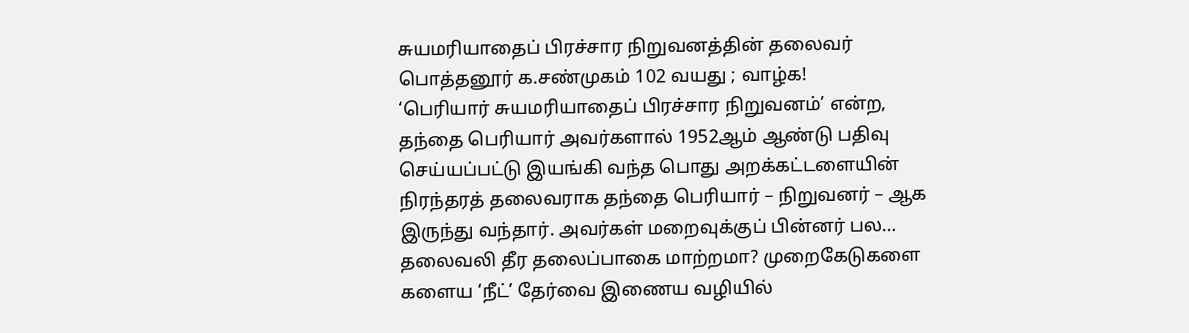சுயமரியாதைப் பிரச்சார நிறுவனத்தின் தலைவர் பொத்தனூர் க.சண்முகம் 102 வயது ; வாழ்க!
‘பெரியார் சுயமரியாதைப் பிரச்சார நிறுவனம்’ என்ற, தந்தை பெரியார் அவர்களால் 1952ஆம் ஆண்டு பதிவு செய்யப்பட்டு இயங்கி வந்த பொது அறக்கட்டளையின் நிரந்தரத் தலைவராக தந்தை பெரியார் – நிறுவனர் – ஆக இருந்து வந்தார். அவர்கள் மறைவுக்குப் பின்னர் பல…
தலைவலி தீர தலைப்பாகை மாற்றமா? முறைகேடுகளை களைய ‘நீட்’ தேர்வை இணைய வழியில்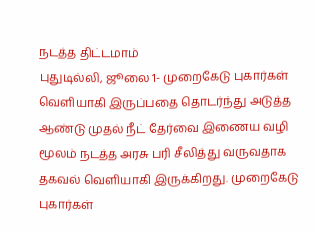நடத்த திட்டமாம்
புதுடில்லி, ஜூலை 1- முறைகேடு புகார்கள் வெளியாகி இருப்பதை தொடர்ந்து அடுத்த ஆண்டு முதல் நீட் தேர்வை இணைய வழி மூலம் நடத்த அரசு பரி சீலித்து வருவதாக தகவல் வெளியாகி இருக்கிறது. முறைகேடு புகார்கள்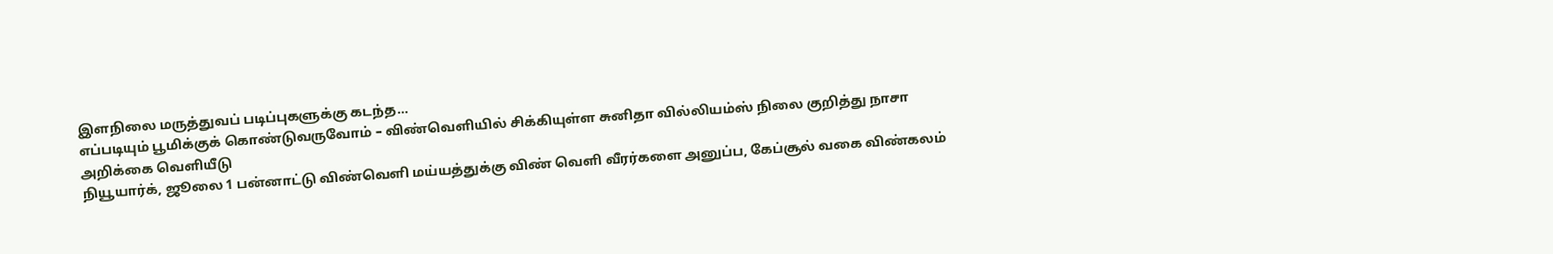இளநிலை மருத்துவப் படிப்புகளுக்கு கடந்த…
எப்படியும் பூமிக்குக் கொண்டுவருவோம் – விண்வெளியில் சிக்கியுள்ள சுனிதா வில்லியம்ஸ் நிலை குறித்து நாசா அறிக்கை வெளியீடு
நியூயார்க், ஜூலை 1 பன்னாட்டு விண்வெளி மய்யத்துக்கு விண் வெளி வீரர்களை அனுப்ப, கேப்சூல் வகை விண்கலம்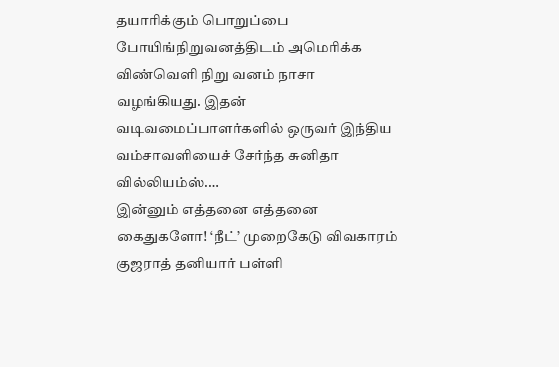தயாரிக்கும் பொறுப்பை போயிங்நிறுவனத்திடம் அமெரிக்க விண்வெளி நிறு வனம் நாசா வழங்கியது. இதன் வடிவமைப்பாளர்களில் ஒருவர் இந்திய வம்சாவளியைச் சேர்ந்த சுனிதா வில்லியம்ஸ்.…
இன்னும் எத்தனை எத்தனை கைதுகளோ! ‘நீட்’ முறைகேடு விவகாரம் குஜராத் தனியார் பள்ளி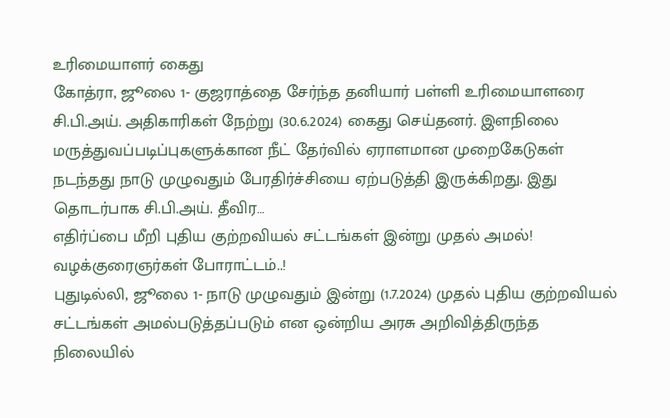உரிமையாளர் கைது
கோத்ரா, ஜூலை 1- குஜராத்தை சேர்ந்த தனியார் பள்ளி உரிமையாளரை சி.பி.அய். அதிகாரிகள் நேற்று (30.6.2024) கைது செய்தனர். இளநிலை மருத்துவப்படிப்புகளுக்கான நீட் தேர்வில் ஏராளமான முறைகேடுகள் நடந்தது நாடு முழுவதும் பேரதிர்ச்சியை ஏற்படுத்தி இருக்கிறது. இது தொடர்பாக சி.பி.அய். தீவிர…
எதிர்ப்பை மீறி புதிய குற்றவியல் சட்டங்கள் இன்று முதல் அமல்! வழக்குரைஞர்கள் போராட்டம்..!
புதுடில்லி, ஜூலை 1- நாடு முழுவதும் இன்று (1.7.2024) முதல் புதிய குற்றவியல் சட்டங்கள் அமல்படுத்தப்படும் என ஒன்றிய அரசு அறிவித்திருந்த நிலையில்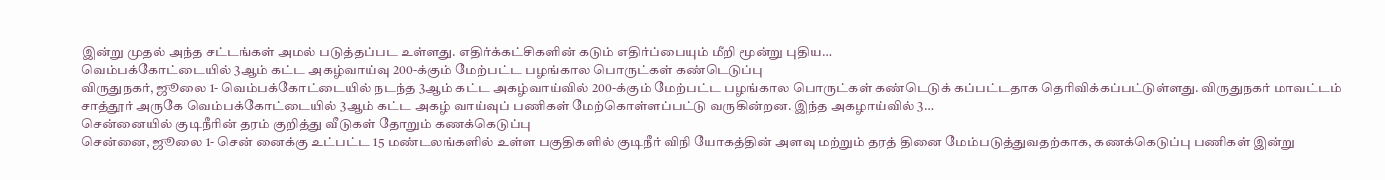இன்று முதல் அந்த சட்டங்கள் அமல் படுத்தப்பட உள்ளது. எதிர்க்கட்சிகளின் கடும் எதிர்ப்பையும் மீறி மூன்று புதிய…
வெம்பக்கோட்டையில் 3ஆம் கட்ட அகழ்வாய்வு 200-க்கும் மேற்பட்ட பழங்கால பொருட்கள் கண்டெடுப்பு
விருதுநகர், ஜூலை 1- வெம்பக்கோட்டையில் நடந்த 3ஆம் கட்ட அகழ்வாய்வில் 200-க்கும் மேற்பட்ட பழங்கால பொருட்கள் கண்டெடுக் கப்பட்டதாக தெரிவிக்கப்பட்டுள்ளது. விருதுநகர் மாவட்டம் சாத்தூர் அருகே வெம்பக்கோட்டையில் 3ஆம் கட்ட அகழ் வாய்வுப் பணிகள் மேற்கொள்ளப்பட்டு வருகின்றன. இந்த அகழாய்வில் 3…
சென்னையில் குடிநீரின் தரம் குறித்து வீடுகள் தோறும் கணக்கெடுப்பு
சென்னை, ஜூலை 1- சென் னைக்கு உட்பட்ட 15 மண்டலங்களில் உள்ள பகுதிகளில் குடிநீர் விநி யோகத்தின் அளவு மற்றும் தரத் தினை மேம்படுத்துவதற்காக, கணக்கெடுப்பு பணிகள் இன்று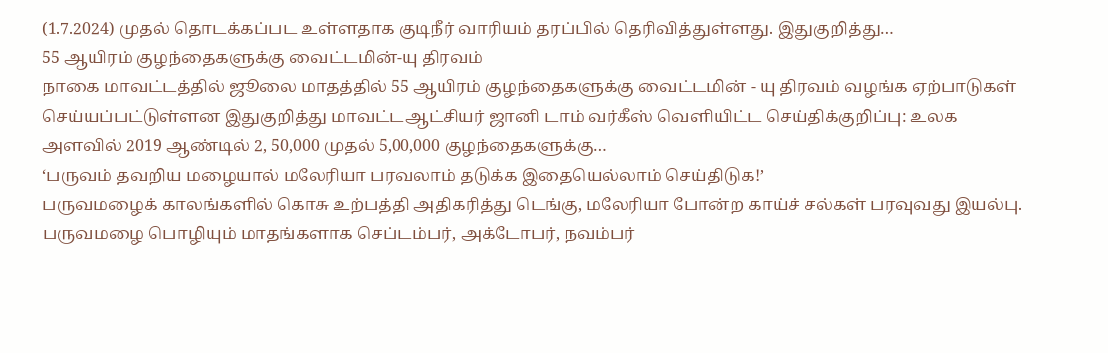(1.7.2024) முதல் தொடக்கப்பட உள்ளதாக குடிநீர் வாரியம் தரப்பில் தெரிவித்துள்ளது. இதுகுறித்து…
55 ஆயிரம் குழந்தைகளுக்கு வைட்டமின்-யு திரவம்
நாகை மாவட்டத்தில் ஜூலை மாதத்தில் 55 ஆயிரம் குழந்தைகளுக்கு வைட்டமின் - யு திரவம் வழங்க ஏற்பாடுகள் செய்யப்பட்டுள்ளன இதுகுறித்து மாவட்டஆட்சியர் ஜானி டாம் வர்கீஸ் வெளியிட்ட செய்திக்குறிப்பு: உலக அளவில் 2019 ஆண்டில் 2, 50,000 முதல் 5,00,000 குழந்தைகளுக்கு…
‘பருவம் தவறிய மழையால் மலேரியா பரவலாம் தடுக்க இதையெல்லாம் செய்திடுக!’
பருவமழைக் காலங்களில் கொசு உற்பத்தி அதிகரித்து டெங்கு, மலேரியா போன்ற காய்ச் சல்கள் பரவுவது இயல்பு. பருவமழை பொழியும் மாதங்களாக செப்டம்பர், அக்டோபர், நவம்பர்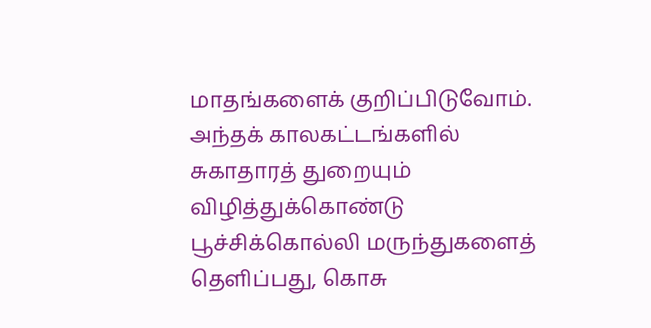மாதங்களைக் குறிப்பிடுவோம். அந்தக் காலகட்டங்களில் சுகாதாரத் துறையும் விழித்துக்கொண்டு பூச்சிக்கொல்லி மருந்துகளைத் தெளிப்பது, கொசு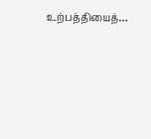உற்பத்தியைத்…